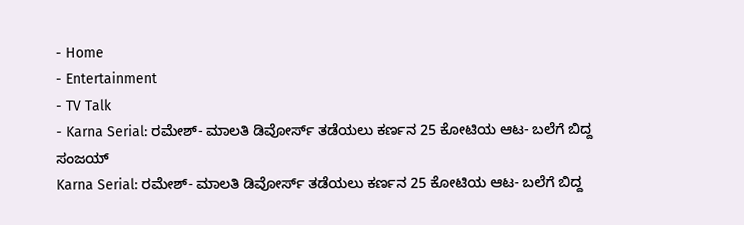- Home
- Entertainment
- TV Talk
- Karna Serial: ರಮೇಶ್- ಮಾಲತಿ ಡಿವೋರ್ಸ್ ತಡೆಯಲು ಕರ್ಣನ 25 ಕೋಟಿಯ ಆಟ- ಬಲೆಗೆ ಬಿದ್ದ ಸಂಜಯ್
Karna Serial: ರಮೇಶ್- ಮಾಲತಿ ಡಿವೋರ್ಸ್ ತಡೆಯಲು ಕರ್ಣನ 25 ಕೋಟಿಯ ಆಟ- ಬಲೆಗೆ ಬಿದ್ದ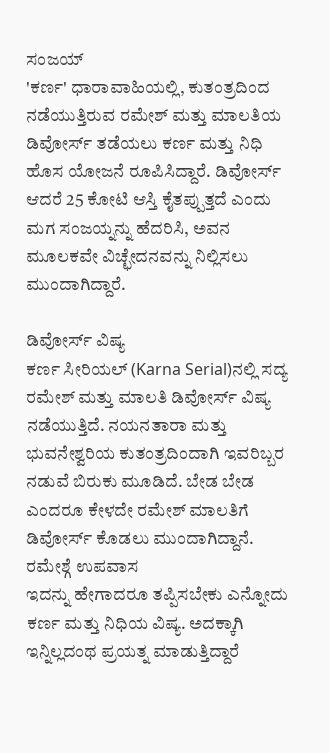ಸಂಜಯ್
'ಕರ್ಣ' ಧಾರಾವಾಹಿಯಲ್ಲಿ, ಕುತಂತ್ರದಿಂದ ನಡೆಯುತ್ತಿರುವ ರಮೇಶ್ ಮತ್ತು ಮಾಲತಿಯ ಡಿವೋರ್ಸ್ ತಡೆಯಲು ಕರ್ಣ ಮತ್ತು ನಿಧಿ ಹೊಸ ಯೋಜನೆ ರೂಪಿಸಿದ್ದಾರೆ. ಡಿವೋರ್ಸ್ ಆದರೆ 25 ಕೋಟಿ ಆಸ್ತಿ ಕೈತಪ್ಪುತ್ತದೆ ಎಂದು ಮಗ ಸಂಜಯ್ನನ್ನು ಹೆದರಿಸಿ, ಅವನ ಮೂಲಕವೇ ವಿಚ್ಛೇದನವನ್ನು ನಿಲ್ಲಿಸಲು ಮುಂದಾಗಿದ್ದಾರೆ.

ಡಿವೋರ್ಸ್ ವಿಷ್ಯ
ಕರ್ಣ ಸೀರಿಯಲ್ (Karna Serial)ನಲ್ಲಿ ಸದ್ಯ ರಮೇಶ್ ಮತ್ತು ಮಾಲತಿ ಡಿವೋರ್ಸ್ ವಿಷ್ಯ ನಡೆಯುತ್ತಿದೆ. ನಯನತಾರಾ ಮತ್ತು ಭುವನೇಶ್ವರಿಯ ಕುತಂತ್ರದಿಂದಾಗಿ ಇವರಿಬ್ಬರ ನಡುವೆ ಬಿರುಕು ಮೂಡಿದೆ. ಬೇಡ ಬೇಡ ಎಂದರೂ ಕೇಳದೇ ರಮೇಶ್ ಮಾಲತಿಗೆ ಡಿವೋರ್ಸ್ ಕೊಡಲು ಮುಂದಾಗಿದ್ದಾನೆ.
ರಮೇಶ್ಗೆ ಉಪವಾಸ
ಇದನ್ನು ಹೇಗಾದರೂ ತಪ್ಪಿಸಬೇಕು ಎನ್ನೋದು ಕರ್ಣ ಮತ್ತು ನಿಧಿಯ ವಿಷ್ಯ. ಅದಕ್ಕಾಗಿ ಇನ್ನಿಲ್ಲದಂಥ ಪ್ರಯತ್ನ ಮಾಡುತ್ತಿದ್ದಾರೆ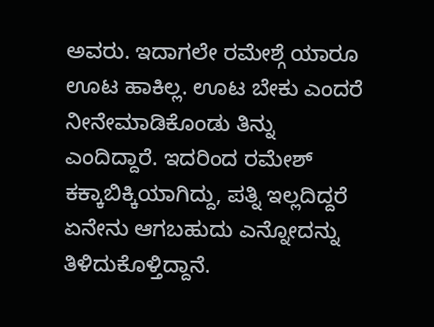ಅವರು. ಇದಾಗಲೇ ರಮೇಶ್ಗೆ ಯಾರೂ ಊಟ ಹಾಕಿಲ್ಲ. ಊಟ ಬೇಕು ಎಂದರೆ ನೀನೇಮಾಡಿಕೊಂಡು ತಿನ್ನು ಎಂದಿದ್ದಾರೆ. ಇದರಿಂದ ರಮೇಶ್ ಕಕ್ಕಾಬಿಕ್ಕಿಯಾಗಿದ್ದು, ಪತ್ನಿ ಇಲ್ಲದಿದ್ದರೆ ಏನೇನು ಆಗಬಹುದು ಎನ್ನೋದನ್ನು ತಿಳಿದುಕೊಳ್ತಿದ್ದಾನೆ.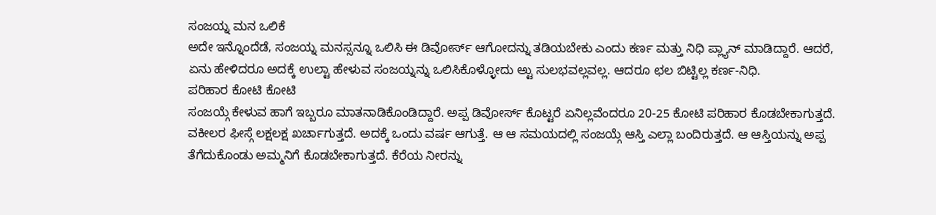ಸಂಜಯ್ನ ಮನ ಒಲಿಕೆ
ಅದೇ ಇನ್ನೊಂದೆಡೆ, ಸಂಜಯ್ನ ಮನಸ್ಸನ್ನೂ ಒಲಿಸಿ ಈ ಡಿವೋರ್ಸ್ ಆಗೋದನ್ನು ತಡಿಯಬೇಕು ಎಂದು ಕರ್ಣ ಮತ್ತು ನಿಧಿ ಪ್ಲ್ಯಾನ್ ಮಾಡಿದ್ದಾರೆ. ಆದರೆ, ಏನು ಹೇಳಿದರೂ ಅದಕ್ಕೆ ಉಲ್ಟಾ ಹೇಳುವ ಸಂಜಯ್ನನ್ನು ಒಲಿಸಿಕೊಳ್ಳೋದು ಅ್ಟು ಸುಲಭವಲ್ಲವಲ್ಲ. ಆದರೂ ಛಲ ಬಿಟ್ಟಿಲ್ಲ ಕರ್ಣ-ನಿಧಿ.
ಪರಿಹಾರ ಕೋಟಿ ಕೋಟಿ
ಸಂಜಯ್ಗೆ ಕೇಳುವ ಹಾಗೆ ಇಬ್ಬರೂ ಮಾತನಾಡಿಕೊಂಡಿದ್ದಾರೆ. ಅಪ್ಪ ಡಿವೋರ್ಸ್ ಕೊಟ್ಟರೆ ಏನಿಲ್ಲವೆಂದರೂ 20-25 ಕೋಟಿ ಪರಿಹಾರ ಕೊಡಬೇಕಾಗುತ್ತದೆ. ವಕೀಲರ ಫೀಸ್ಗೆ ಲಕ್ಷಲಕ್ಷ ಖರ್ಚಾಗುತ್ತದೆ. ಅದಕ್ಕೆ ಒಂದು ವರ್ಷ ಆಗುತ್ತೆ. ಆ ಆ ಸಮಯದಲ್ಲಿ ಸಂಜಯ್ಗೆ ಆಸ್ತಿ ಎಲ್ಲಾ ಬಂದಿರುತ್ತದೆ. ಆ ಆಸ್ತಿಯನ್ನು ಅಪ್ಪ ತೆಗೆದುಕೊಂಡು ಅಮ್ಮನಿಗೆ ಕೊಡಬೇಕಾಗುತ್ತದೆ. ಕೆರೆಯ ನೀರನ್ನು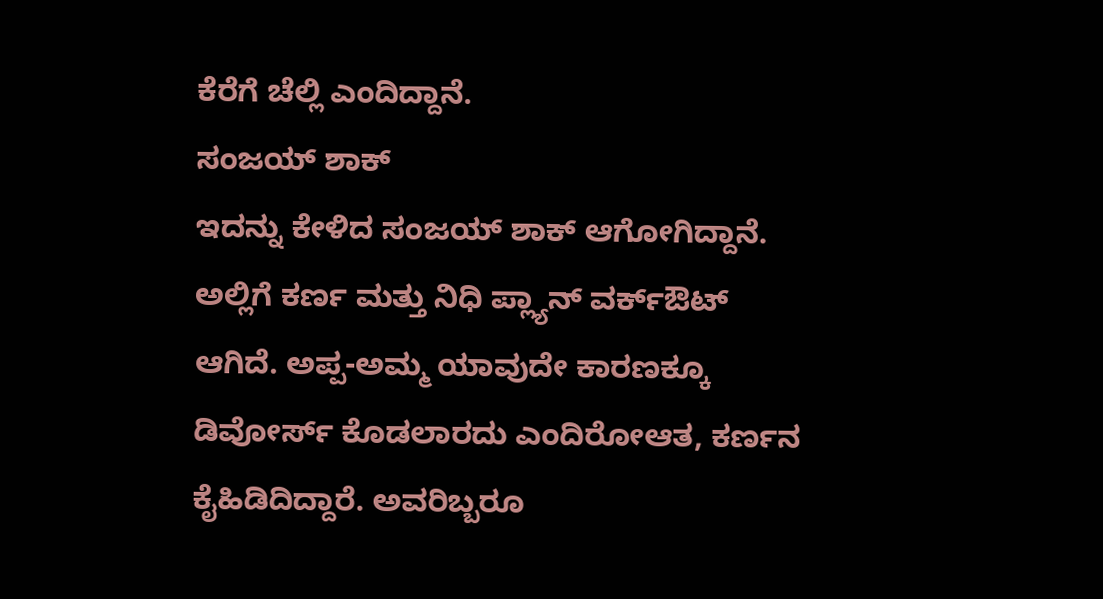ಕೆರೆಗೆ ಚೆಲ್ಲಿ ಎಂದಿದ್ದಾನೆ.
ಸಂಜಯ್ ಶಾಕ್
ಇದನ್ನು ಕೇಳಿದ ಸಂಜಯ್ ಶಾಕ್ ಆಗೋಗಿದ್ದಾನೆ. ಅಲ್ಲಿಗೆ ಕರ್ಣ ಮತ್ತು ನಿಧಿ ಪ್ಲ್ಯಾನ್ ವರ್ಕ್ಔಟ್ ಆಗಿದೆ. ಅಪ್ಪ-ಅಮ್ಮ ಯಾವುದೇ ಕಾರಣಕ್ಕೂ ಡಿವೋರ್ಸ್ ಕೊಡಲಾರದು ಎಂದಿರೋಆತ, ಕರ್ಣನ ಕೈಹಿಡಿದಿದ್ದಾರೆ. ಅವರಿಬ್ಬರೂ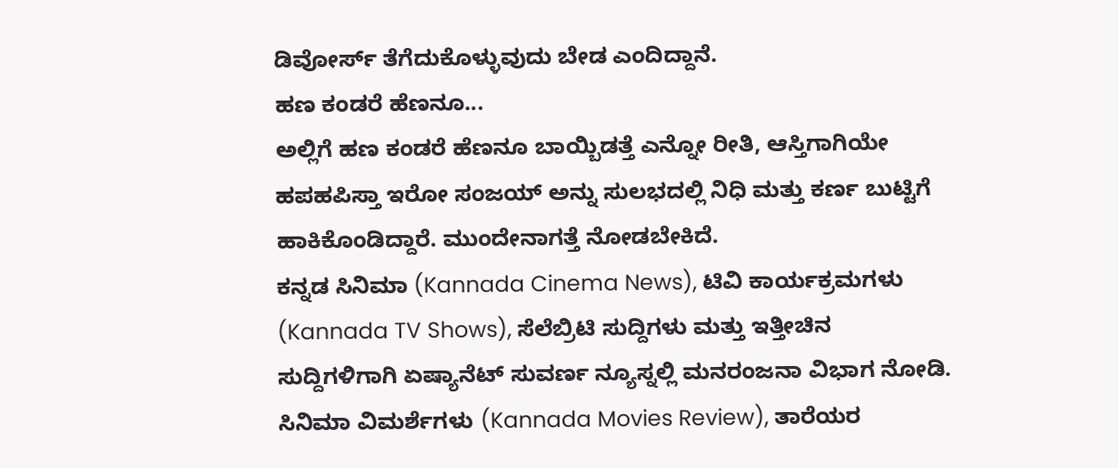ಡಿವೋರ್ಸ್ ತೆಗೆದುಕೊಳ್ಳುವುದು ಬೇಡ ಎಂದಿದ್ದಾನೆ.
ಹಣ ಕಂಡರೆ ಹೆಣನೂ...
ಅಲ್ಲಿಗೆ ಹಣ ಕಂಡರೆ ಹೆಣನೂ ಬಾಯ್ಬಿಡತ್ತೆ ಎನ್ನೋ ರೀತಿ, ಆಸ್ತಿಗಾಗಿಯೇ ಹಪಹಪಿಸ್ತಾ ಇರೋ ಸಂಜಯ್ ಅನ್ನು ಸುಲಭದಲ್ಲಿ ನಿಧಿ ಮತ್ತು ಕರ್ಣ ಬುಟ್ಟಿಗೆ ಹಾಕಿಕೊಂಡಿದ್ದಾರೆ. ಮುಂದೇನಾಗತ್ತೆ ನೋಡಬೇಕಿದೆ.
ಕನ್ನಡ ಸಿನಿಮಾ (Kannada Cinema News), ಟಿವಿ ಕಾರ್ಯಕ್ರಮಗಳು (Kannada TV Shows), ಸೆಲೆಬ್ರಿಟಿ ಸುದ್ದಿಗಳು ಮತ್ತು ಇತ್ತೀಚಿನ ಸುದ್ದಿಗಳಿಗಾಗಿ ಏಷ್ಯಾನೆಟ್ ಸುವರ್ಣ ನ್ಯೂಸ್ನಲ್ಲಿ ಮನರಂಜನಾ ವಿಭಾಗ ನೋಡಿ. ಸಿನಿಮಾ ವಿಮರ್ಶೆಗಳು (Kannada Movies Review), ತಾರೆಯರ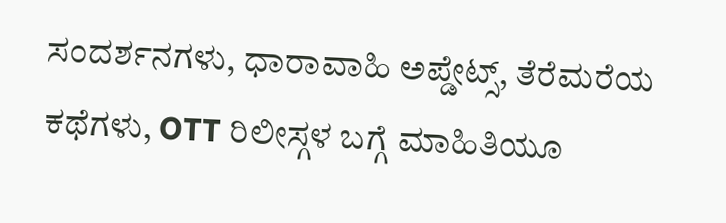ಸಂದರ್ಶನಗಳು, ಧಾರಾವಾಹಿ ಅಪ್ಡೇಟ್ಸ್, ತೆರೆಮರೆಯ ಕಥೆಗಳು, OTT ರಿಲೀಸ್ಗಳ ಬಗ್ಗೆ ಮಾಹಿತಿಯೂ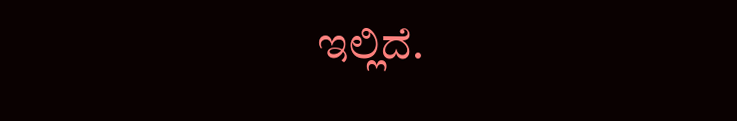ಇಲ್ಲಿದೆ.